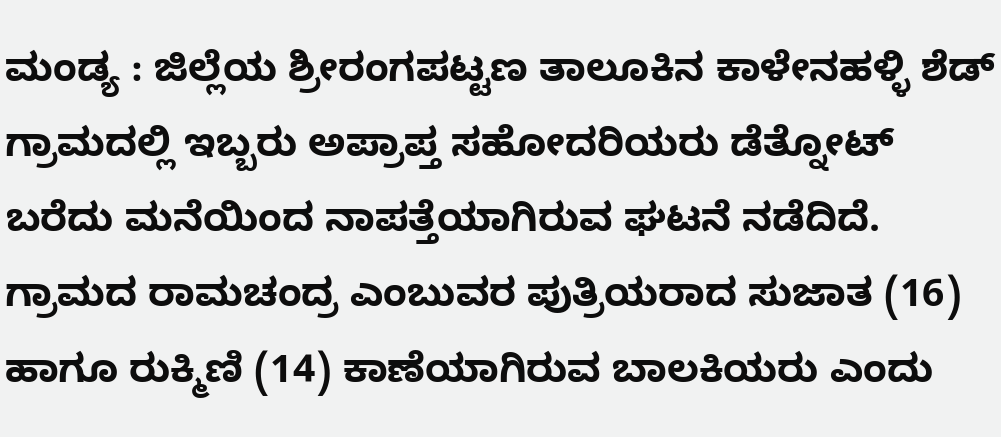ಮಂಡ್ಯ : ಜಿಲ್ಲೆಯ ಶ್ರೀರಂಗಪಟ್ಟಣ ತಾಲೂಕಿನ ಕಾಳೇನಹಳ್ಳಿ ಶೆಡ್ ಗ್ರಾಮದಲ್ಲಿ ಇಬ್ಬರು ಅಪ್ರಾಪ್ತ ಸಹೋದರಿಯರು ಡೆತ್ನೋಟ್ ಬರೆದು ಮನೆಯಿಂದ ನಾಪತ್ತೆಯಾಗಿರುವ ಘಟನೆ ನಡೆದಿದೆ. ಗ್ರಾಮದ ರಾಮಚಂದ್ರ ಎಂಬುವರ ಪುತ್ರಿಯರಾದ ಸುಜಾತ (16) ಹಾಗೂ ರುಕ್ಮಿಣಿ (14) ಕಾಣೆಯಾಗಿರುವ ಬಾಲಕಿಯರು ಎಂದು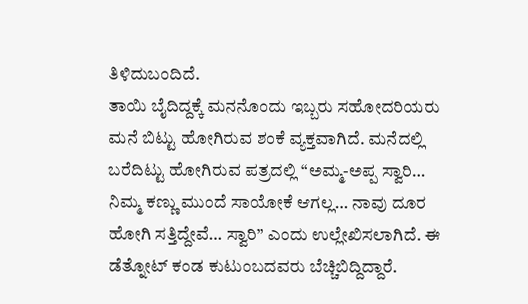ತಿಳಿದುಬಂದಿದೆ.
ತಾಯಿ ಬೈದಿದ್ದಕ್ಕೆ ಮನನೊಂದು ಇಬ್ಬರು ಸಹೋದರಿಯರು ಮನೆ ಬಿಟ್ಟು ಹೋಗಿರುವ ಶಂಕೆ ವ್ಯಕ್ತವಾಗಿದೆ. ಮನೆದಲ್ಲಿ ಬರೆದಿಟ್ಟು ಹೋಗಿರುವ ಪತ್ರದಲ್ಲಿ “ಅಮ್ಮ-ಅಪ್ಪ ಸ್ವಾರಿ… ನಿಮ್ಮ ಕಣ್ಣು ಮುಂದೆ ಸಾಯೋಕೆ ಆಗಲ್ಲ… ನಾವು ದೂರ ಹೋಗಿ ಸತ್ತಿದ್ದೇವೆ… ಸ್ವಾರಿ” ಎಂದು ಉಲ್ಲೇಖಿಸಲಾಗಿದೆ. ಈ ಡೆತ್ನೋಟ್ ಕಂಡ ಕುಟುಂಬದವರು ಬೆಚ್ಚಿಬಿದ್ದಿದ್ದಾರೆ.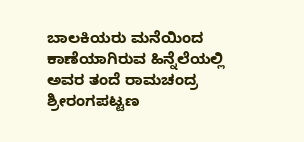ಬಾಲಕಿಯರು ಮನೆಯಿಂದ ಕಾಣೆಯಾಗಿರುವ ಹಿನ್ನೆಲೆಯಲ್ಲಿ ಅವರ ತಂದೆ ರಾಮಚಂದ್ರ ಶ್ರೀರಂಗಪಟ್ಟಣ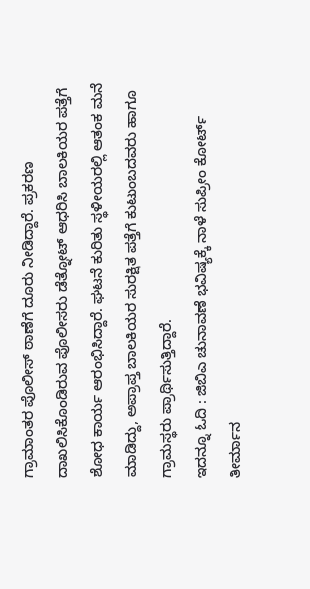ಗ್ರಾಮಾಂತರ ಪೊಲೀಸ್ ಠಾಣೆಗೆ ದೂರು ನೀಡಿದ್ದಾರೆ. ಪ್ರಕರಣ ದಾಖಲಿಸಿಕೊಂಡಿರುವ ಪೊಲೀಸರು ಡೆತ್ನೋಟ್ ಆಧರಿಸಿ ಬಾಲಕಿಯರ ಪತ್ತೆಗೆ ಶೋಧ ಕಾರ್ಯ ಆರಂಭಿಸಿದ್ದಾರೆ. ಘಟನೆ ಕುರಿತು ಸ್ಥಳೀಯರಲ್ಲಿ ಆತಂಕ ಮನೆ ಮಾಡಿದ್ದು, ಅಪ್ರಾಪ್ತ ಬಾಲಕಿಯರ ಸುರಕ್ಷಿತ ಪತ್ತೆಗೆ ಕುಟುಂಬದವರು ಹಾಗೂ ಗ್ರಾಮಸ್ಥರು ಪ್ರಾರ್ಥಿಸುತ್ತಿದ್ದಾರೆ.
ಇದನ್ನೂ ಓದಿ : ಜಿಬಿಎ ಚುನಾವಣೆ ಭವಿಷ್ಯಕ್ಕೆ ನಾಳೆ ಸುಪ್ರೀಂ ಕೋರ್ಟ್ ತೀರ್ಮಾನ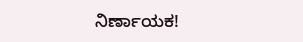ನಿರ್ಣಾಯಕ!